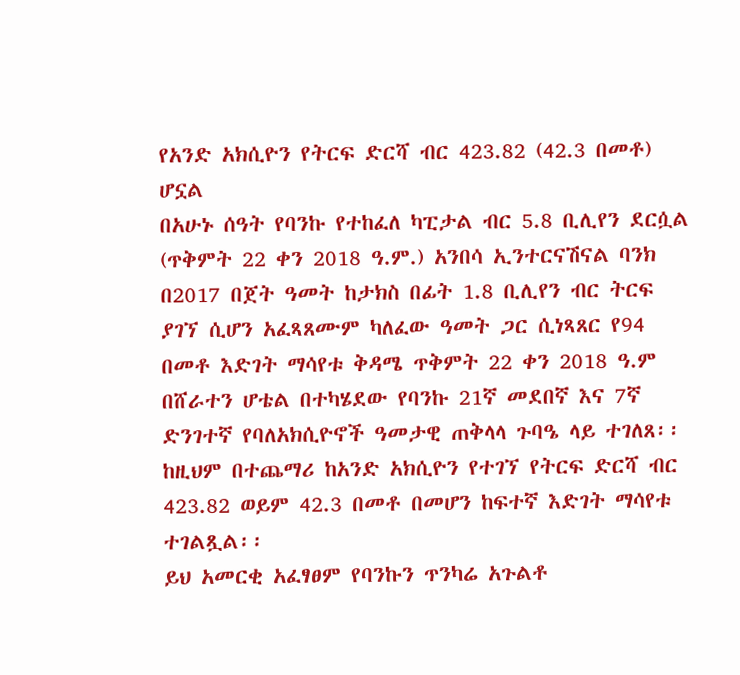የአንድ አክሲዮን የትርፍ ድርሻ ብር 423.82 (42.3 በመቶ) ሆኗል
በአሁኑ ሰዓት የባንኩ የተከፈለ ካፒታል ብር 5.8 ቢሊየን ደርሷል
(ጥቅምት 22 ቀን 2018 ዓ.ም.) አንበሳ ኢንተርናሽናል ባንክ በ2017 በጀት ዓመት ከታክስ በፊት 1.8 ቢሊየን ብር ትርፍ ያገኘ ሲሆን አፈጻጸሙም ካለፈው ዓመት ጋር ሲነጻጸር የ94 በመቶ እድገት ማሳየቱ ቅዳሜ ጥቅምት 22 ቀን 2018 ዓ.ም በሸራተን ሆቴል በተካሄደው የባንኩ 21ኛ መደበኛ እና 7ኛ ድንገተኛ የባለአክሲዮኖች ዓመታዊ ጠቅላላ ጉባዔ ላይ ተገለጸ፡፡ ከዚህም በተጨማሪ ከአንድ አክሲዮን የተገኘ የትርፍ ድርሻ ብር 423.82 ወይም 42.3 በመቶ በመሆን ከፍተኛ እድገት ማሳየቱ ተገልጿል፡፡
ይህ አመርቂ አፈፃፀም የባንኩን ጥንካሬ አጉልቶ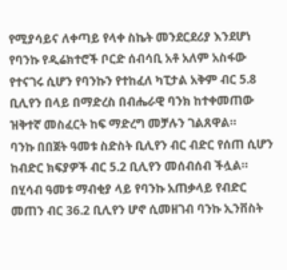የሚያሳይና ለቀጣይ የላቀ ስኬት መንደርደሪያ እንደሆነ የባንኩ የዲሬክተሮች ቦርድ ሰብሳቢ አቶ አለም አስፋው የተናገሩ ሲሆን የባንኩን የተከፈለ ካፒታል አቅም ብር 5.8 ቢሊየን በላይ በማድረስ በብሔራዊ ባንክ ከተቀመጠው ዝቅተኛ መስፈርት ከፍ ማድረግ መቻሉን ገልጸዋል።
ባንኩ በበጀት ዓመቱ ስድስት ቢሊየን ብር ብድር የሰጠ ሲሆን ከብድር ክፍያዎች ብር 5.2 ቢሊየን መሰብሰብ ችሏል። በሂሳብ ዓመቱ ማብቂያ ላይ የባንኩ አጠቃላይ የብድር መጠን ብር 36.2 ቢሊየን ሆኖ ሲመዘገብ ባንኩ ኢንቨስት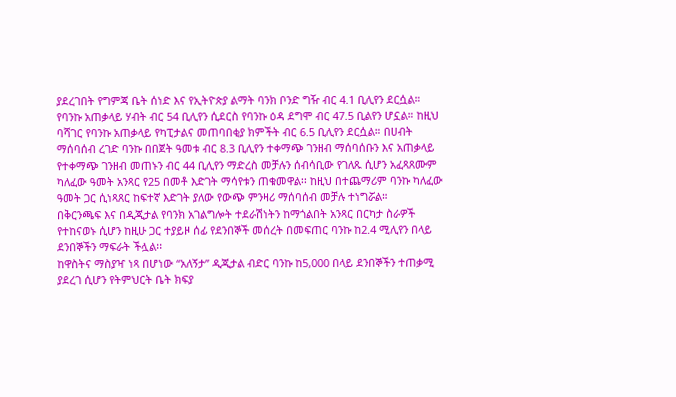ያደረገበት የግምጃ ቤት ሰነድ እና የኢትዮጵያ ልማት ባንክ ቦንድ ግዥ ብር 4.1 ቢሊየን ደርሷል።
የባንኩ አጠቃላይ ሃብት ብር 54 ቢሊየን ሲደርስ የባንኩ ዕዳ ደግሞ ብር 47.5 ቢልየን ሆኗል። ከዚህ ባሻገር የባንኩ አጠቃላይ የካፒታልና መጠባበቂያ ክምችት ብር 6.5 ቢሊየን ደርሷል። በሀብት ማሰባሰብ ረገድ ባንኩ በበጀት ዓመቱ ብር 8.3 ቢሊየን ተቀማጭ ገንዘብ ማሰባሰቡን እና አጠቃላይ የተቀማጭ ገንዘብ መጠኑን ብር 44 ቢሊየን ማድረስ መቻሉን ሰብሳቢው የገለጹ ሲሆን አፈጻጸሙም ካለፈው ዓመት አንጻር የ25 በመቶ እድገት ማሳየቱን ጠቁመዋል፡፡ ከዚህ በተጨማሪም ባንኩ ካለፈው ዓመት ጋር ሲነጻጸር ከፍተኛ እድገት ያለው የውጭ ምንዛሪ ማሰባሰብ መቻሉ ተነግሯል።
በቅርንጫፍ እና በዲጂታል የባንክ አገልግሎት ተደራሽነትን ከማጎልበት አንጻር በርካታ ስራዎች የተከናወኑ ሲሆን ከዚሁ ጋር ተያይዞ ሰፊ የደንበኞች መሰረት በመፍጠር ባንኩ ከ2.4 ሚሊየን በላይ ደንበኞችን ማፍራት ችሏል፡፡
ከዋስትና ማስያዣ ነጻ በሆነው “አለኝታ” ዲጂታል ብድር ባንኩ ከ5,000 በላይ ደንበኞችን ተጠቃሚ ያደረገ ሲሆን የትምህርት ቤት ክፍያ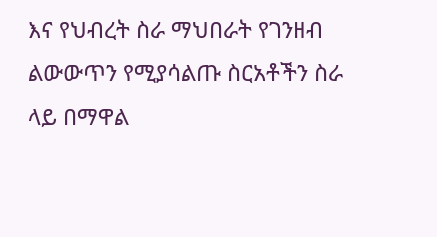እና የህብረት ስራ ማህበራት የገንዘብ ልውውጥን የሚያሳልጡ ስርአቶችን ስራ ላይ በማዋል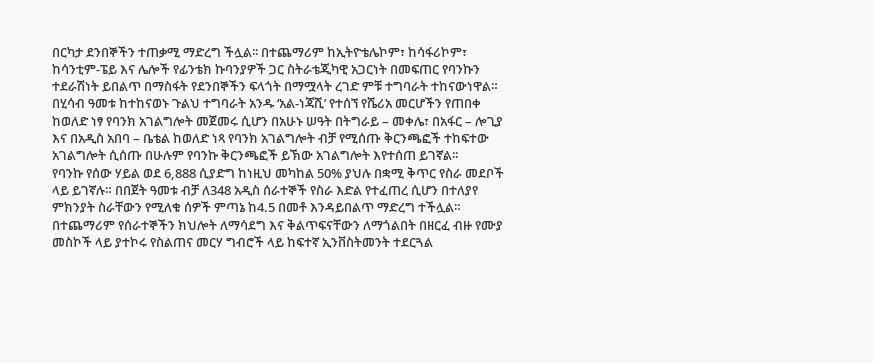በርካታ ደንበኞችን ተጠቃሚ ማድረግ ችሏል፡፡ በተጨማሪም ከኢትዮቴሌኮም፣ ከሳፋሪኮም፣ ከሳንቲም-ፔይ እና ሌሎች የፊንቴክ ኩባንያዎች ጋር ስትራቴጂካዊ አጋርነት በመፍጠር የባንኩን ተደራሽነት ይበልጥ በማስፋት የደንበኞችን ፍላጎት በማሟላት ረገድ ምቹ ተግባራት ተከናውነዋል።
በሂሳብ ዓመቱ ከተከናወኑ ጉልህ ተግባራት አንዱ ‘አል-ነጃሺ’ የተሰኘ የሼሪአ መርሆችን የጠበቀ ከወለድ ነፃ የባንክ አገልግሎት መጀመሩ ሲሆን በአሁኑ ሠዓት በትግራይ – መቀሌ፣ በአፋር – ሎጊያ እና በአዲስ አበባ – ቤቴል ከወለድ ነጻ የባንክ አገልግሎት ብቻ የሚሰጡ ቅርንጫፎች ተከፍተው አገልግሎት ሲሰጡ በሁሉም የባንኩ ቅርንጫፎች ይኽው አገልግሎት እየተሰጠ ይገኛል፡፡
የባንኩ የሰው ሃይል ወደ 6,888 ሲያድግ ከነዚህ መካከል 50% ያህሉ በቋሚ ቅጥር የስራ መደቦች ላይ ይገኛሉ። በበጀት ዓመቱ ብቻ ለ348 አዲስ ሰራተኞች የስራ እድል የተፈጠረ ሲሆን በተለያየ ምክንያት ስራቸውን የሚለቁ ሰዎች ምጣኔ ከ4.5 በመቶ እንዳይበልጥ ማድረግ ተችሏል። በተጨማሪም የሰራተኞችን ክህሎት ለማሳደግ እና ቅልጥፍናቸውን ለማጎልበት በዘርፈ ብዙ የሙያ መስኮች ላይ ያተኮሩ የስልጠና መርሃ ግብሮች ላይ ከፍተኛ ኢንቨስትመንት ተደርጓል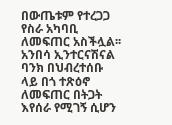በውጤቱም የተረጋጋ የስራ አካባቢ ለመፍጠር አስችሏል፡፡
አንበሳ ኢንተርናሽናል ባንክ በህብረተሰቡ ላይ በጎ ተጽዕኖ ለመፍጠር በትጋት እየሰራ የሚገኝ ሲሆን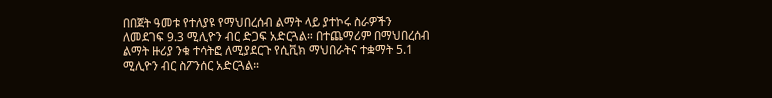በበጀት ዓመቱ የተለያዩ የማህበረሰብ ልማት ላይ ያተኮሩ ስራዎችን ለመደገፍ 9.3 ሚሊዮን ብር ድጋፍ አድርጓል። በተጨማሪም በማህበረሰብ ልማት ዙሪያ ንቁ ተሳትፎ ለሚያደርጉ የሲቪክ ማህበራትና ተቋማት 5.1 ሚሊዮን ብር ስፖንሰር አድርጓል።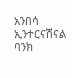አንበሳ ኢንተርናሽናል ባንክ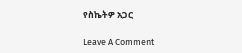የስኬትዎ አጋር

Leave A Comment